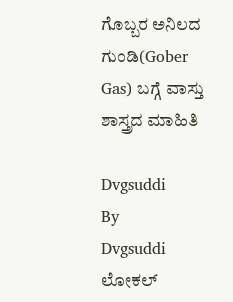ಗೊಬ್ಬರ ಅನಿಲದ ಗುಂಡಿ(Gober Gas) ಬಗ್ಗೆ ವಾಸ್ತು ಶಾಸ್ತ್ರದ ಮಾಹಿತಿ

Dvgsuddi
By
Dvgsuddi
ಲೋಕಲ್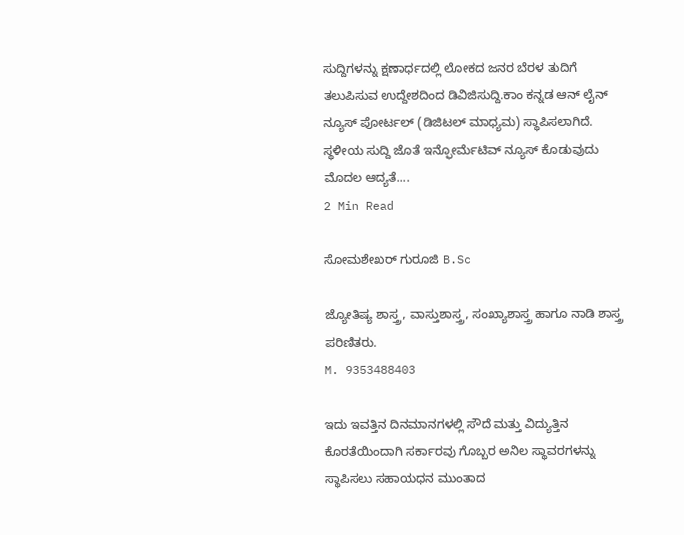ಸುದ್ದಿಗಳನ್ನು ಕ್ಷಣಾರ್ಧದಲ್ಲಿ ಲೋಕದ ಜನರ ಬೆರಳ ತುದಿಗೆ ತಲುಪಿಸುವ ಉದ್ದೇಶದಿಂದ ಡಿವಿಜಿಸುದ್ದಿ.ಕಾಂ ಕನ್ನಡ ಆನ್ ಲೈನ್ ನ್ಯೂಸ್ ಪೋರ್ಟಲ್ (ಡಿಜಿಟಲ್ ಮಾಧ್ಯಮ) ಸ್ಥಾಪಿಸಲಾಗಿದೆ. ಸ್ಥಳೀಯ ಸುದ್ದಿ ಜೊತೆ ಇನ್ಫೋರ್ಮೆಟಿವ್ ನ್ಯೂಸ್ ಕೊಡುವುದು ಮೊದಲ ಆದ್ಯತೆ....
2 Min Read

ಸೋಮಶೇಖರ್ ಗುರೂಜಿ B.Sc

ಜ್ಯೋತಿಷ್ಯ ಶಾಸ್ತ್ರ, ವಾಸ್ತುಶಾಸ್ತ್ರ, ಸಂಖ್ಯಾಶಾಸ್ತ್ರ ಹಾಗೂ ನಾಡಿ ಶಾಸ್ತ್ರ ಪರಿಣಿತರು.
M. 9353488403

ಇದು ಇವತ್ತಿನ ದಿನಮಾನಗಳಲ್ಲಿ ಸೌದೆ ಮತ್ತು ವಿದ್ಯುತ್ತಿನ ಕೊರತೆಯಿಂದಾಗಿ ಸರ್ಕಾರವು ಗೊಬ್ಬರ ಅನಿಲ ಸ್ಥಾವರಗಳನ್ನು ಸ್ಥಾಪಿಸಲು ಸಹಾಯಧನ ಮುಂತಾದ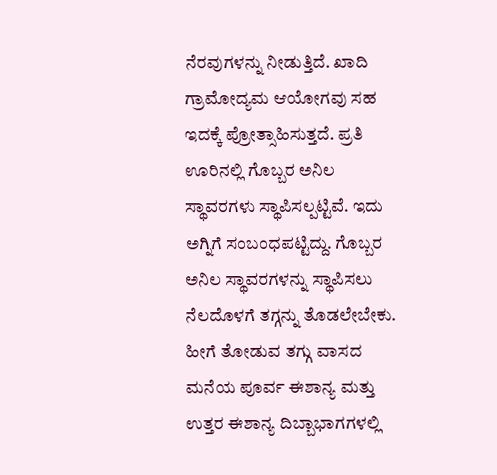ನೆರವುಗಳನ್ನು ನೀಡುತ್ತಿದೆ. ಖಾದಿ ಗ್ರಾಮೋದ್ಯಮ ಆಯೋಗವು ಸಹ ಇದಕ್ಕೆ ಪ್ರೋತ್ಸಾಹಿಸುತ್ತದೆ. ಪ್ರತಿ ಊರಿನಲ್ಲಿ ಗೊಬ್ಬರ ಅನಿಲ ಸ್ಥಾವರಗಳು ಸ್ಥಾಪಿಸಲ್ಪಟ್ಟಿವೆ. ಇದು ಅಗ್ನಿಗೆ ಸಂಬಂಧಪಟ್ಟಿದ್ದು. ಗೊಬ್ಬರ ಅನಿಲ ಸ್ಥಾವರಗಳನ್ನು ಸ್ಥಾಪಿಸಲು ನೆಲದೊಳಗೆ ತಗ್ಗನ್ನು ತೊಡಲೇಬೇಕು. ಹೀಗೆ ತೋಡುವ ತಗ್ಗು ವಾಸದ ಮನೆಯ ಪೂರ್ವ ಈಶಾನ್ಯ ಮತ್ತು ಉತ್ತರ ಈಶಾನ್ಯ ದಿಬ್ಬಾಭಾಗಗಳಲ್ಲಿ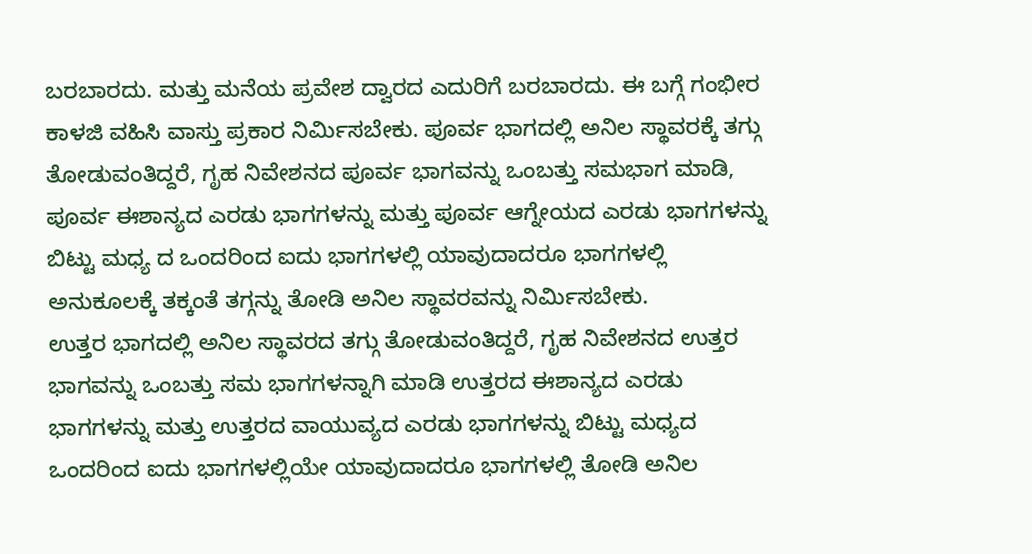ಬರಬಾರದು. ಮತ್ತು ಮನೆಯ ಪ್ರವೇಶ ದ್ವಾರದ ಎದುರಿಗೆ ಬರಬಾರದು. ಈ ಬಗ್ಗೆ ಗಂಭೀರ ಕಾಳಜಿ ವಹಿಸಿ ವಾಸ್ತು ಪ್ರಕಾರ ನಿರ್ಮಿಸಬೇಕು. ಪೂರ್ವ ಭಾಗದಲ್ಲಿ ಅನಿಲ ಸ್ಥಾವರಕ್ಕೆ ತಗ್ಗು ತೋಡುವಂತಿದ್ದರೆ, ಗೃಹ ನಿವೇಶನದ ಪೂರ್ವ ಭಾಗವನ್ನು ಒಂಬತ್ತು ಸಮಭಾಗ ಮಾಡಿ, ಪೂರ್ವ ಈಶಾನ್ಯದ ಎರಡು ಭಾಗಗಳನ್ನು ಮತ್ತು ಪೂರ್ವ ಆಗ್ನೇಯದ ಎರಡು ಭಾಗಗಳನ್ನು ಬಿಟ್ಟು ಮಧ್ಯ ದ ಒಂದರಿಂದ ಐದು ಭಾಗಗಳಲ್ಲಿ ಯಾವುದಾದರೂ ಭಾಗಗಳಲ್ಲಿ ಅನುಕೂಲಕ್ಕೆ ತಕ್ಕಂತೆ ತಗ್ಗನ್ನು ತೋಡಿ ಅನಿಲ ಸ್ಥಾವರವನ್ನು ನಿರ್ಮಿಸಬೇಕು.
ಉತ್ತರ ಭಾಗದಲ್ಲಿ ಅನಿಲ ಸ್ಥಾವರದ ತಗ್ಗು ತೋಡುವಂತಿದ್ದರೆ, ಗೃಹ ನಿವೇಶನದ ಉತ್ತರ ಭಾಗವನ್ನು ಒಂಬತ್ತು ಸಮ ಭಾಗಗಳನ್ನಾಗಿ ಮಾಡಿ ಉತ್ತರದ ಈಶಾನ್ಯದ ಎರಡು ಭಾಗಗಳನ್ನು ಮತ್ತು ಉತ್ತರದ ವಾಯುವ್ಯದ ಎರಡು ಭಾಗಗಳನ್ನು ಬಿಟ್ಟು ಮಧ್ಯದ ಒಂದರಿಂದ ಐದು ಭಾಗಗಳಲ್ಲಿಯೇ ಯಾವುದಾದರೂ ಭಾಗಗಳಲ್ಲಿ ತೋಡಿ ಅನಿಲ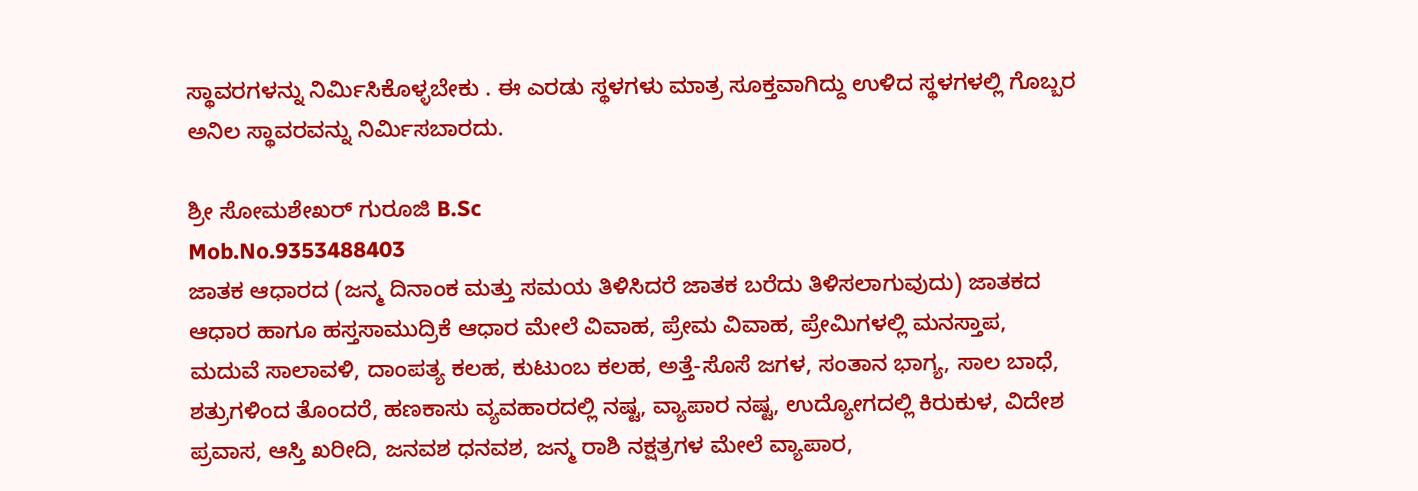ಸ್ಥಾವರಗಳನ್ನು ನಿರ್ಮಿಸಿಕೊಳ್ಳಬೇಕು . ಈ ಎರಡು ಸ್ಥಳಗಳು ಮಾತ್ರ ಸೂಕ್ತವಾಗಿದ್ದು ಉಳಿದ ಸ್ಥಳಗಳಲ್ಲಿ ಗೊಬ್ಬರ ಅನಿಲ ಸ್ಥಾವರವನ್ನು ನಿರ್ಮಿಸಬಾರದು.

ಶ್ರೀ ಸೋಮಶೇಖರ್ ಗುರೂಜಿ B.Sc
Mob.No.9353488403
ಜಾತಕ ಆಧಾರದ (ಜನ್ಮ ದಿನಾಂಕ ಮತ್ತು ಸಮಯ ತಿಳಿಸಿದರೆ ಜಾತಕ ಬರೆದು ತಿಳಿಸಲಾಗುವುದು) ಜಾತಕದ ಆಧಾರ ಹಾಗೂ ಹಸ್ತಸಾಮುದ್ರಿಕೆ ಆಧಾರ ಮೇಲೆ ವಿವಾಹ, ಪ್ರೇಮ ವಿವಾಹ, ಪ್ರೇಮಿಗಳಲ್ಲಿ ಮನಸ್ತಾಪ, ಮದುವೆ ಸಾಲಾವಳಿ, ದಾಂಪತ್ಯ ಕಲಹ, ಕುಟುಂಬ ಕಲಹ, ಅತ್ತೆ-ಸೊಸೆ ಜಗಳ, ಸಂತಾನ ಭಾಗ್ಯ, ಸಾಲ ಬಾಧೆ, ಶತ್ರುಗಳಿಂದ ತೊಂದರೆ, ಹಣಕಾಸು ವ್ಯವಹಾರದಲ್ಲಿ ನಷ್ಟ, ವ್ಯಾಪಾರ ನಷ್ಟ, ಉದ್ಯೋಗದಲ್ಲಿ ಕಿರುಕುಳ, ವಿದೇಶ ಪ್ರವಾಸ, ಆಸ್ತಿ ಖರೀದಿ, ಜನವಶ ಧನವಶ, ಜನ್ಮ ರಾಶಿ ನಕ್ಷತ್ರಗಳ ಮೇಲೆ ವ್ಯಾಪಾರ,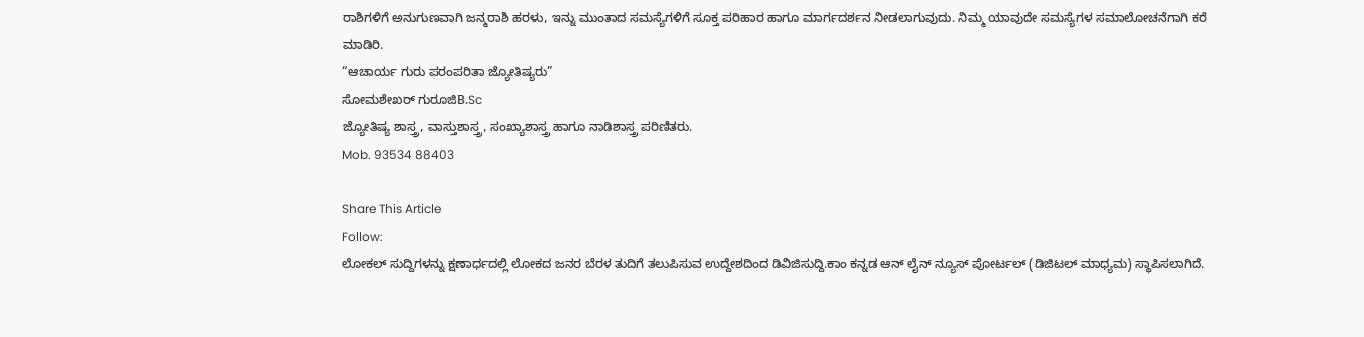ರಾಶಿಗಳಿಗೆ ಅನುಗುಣವಾಗಿ ಜನ್ಮರಾಶಿ ಹರಳು, ಇನ್ನು ಮುಂತಾದ ಸಮಸ್ಯೆಗಳಿಗೆ ಸೂಕ್ತ ಪರಿಹಾರ ಹಾಗೂ ಮಾರ್ಗದರ್ಶನ ನೀಡಲಾಗುವುದು. ನಿಮ್ಮ ಯಾವುದೇ ಸಮಸ್ಯೆಗಳ ಸಮಾಲೋಚನೆಗಾಗಿ ಕರೆ ಮಾಡಿರಿ.
“ಆಚಾರ್ಯ ಗುರು ಪರಂಪರಿತಾ ಜ್ಯೋತಿಷ್ಯರು”
ಸೋಮಶೇಖರ್ ಗುರೂಜಿB.Sc
ಜ್ಯೋತಿಷ್ಯ ಶಾಸ್ತ್ರ, ವಾಸ್ತುಶಾಸ್ತ್ರ, ಸಂಖ್ಯಾಶಾಸ್ತ್ರ ಹಾಗೂ ನಾಡಿಶಾಸ್ತ್ರ ಪರಿಣಿತರು.
Mob. 93534 88403

Share This Article
Follow:
ಲೋಕಲ್ ಸುದ್ದಿಗಳನ್ನು ಕ್ಷಣಾರ್ಧದಲ್ಲಿ ಲೋಕದ ಜನರ ಬೆರಳ ತುದಿಗೆ ತಲುಪಿಸುವ ಉದ್ದೇಶದಿಂದ ಡಿವಿಜಿಸುದ್ದಿ.ಕಾಂ ಕನ್ನಡ ಆನ್ ಲೈನ್ ನ್ಯೂಸ್ ಪೋರ್ಟಲ್ (ಡಿಜಿಟಲ್ ಮಾಧ್ಯಮ) ಸ್ಥಾಪಿಸಲಾಗಿದೆ.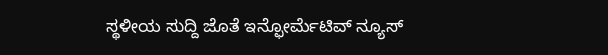ಸ್ಥಳೀಯ ಸುದ್ದಿ ಜೊತೆ ಇನ್ಫೋರ್ಮೆಟಿವ್ ನ್ಯೂಸ್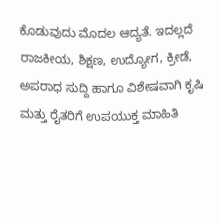ಕೊಡುವುದು ಮೊದಲ ಆದ್ಯತೆ. ಇದಲ್ಲದೆ ರಾಜಕೀಯ, ಶಿಕ್ಷಣ, ಉದ್ಯೋಗ, ಕ್ರೀಡೆ, ಅಪರಾಧ ಸುದ್ದಿ ಹಾಗೂ ವಿಶೇಷವಾಗಿ ಕೃಷಿ ಮತ್ತು ರೈತರಿಗೆ ಉಪಯುಕ್ತ ಮಾಹಿತಿ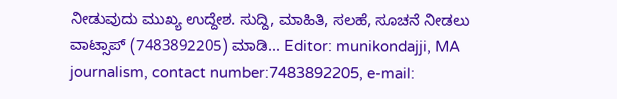ನೀಡುವುದು ಮುಖ್ಯ ಉದ್ದೇಶ. ಸುದ್ದಿ, ಮಾಹಿತಿ, ಸಲಹೆ, ಸೂಚನೆ ನೀಡಲು ವಾಟ್ಸಾಪ್ (7483892205) ಮಾಡಿ... Editor: munikondajji, MA journalism, contact number:7483892205, e-mail: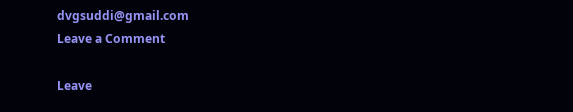dvgsuddi@gmail.com
Leave a Comment

Leave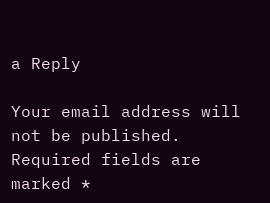a Reply

Your email address will not be published. Required fields are marked *